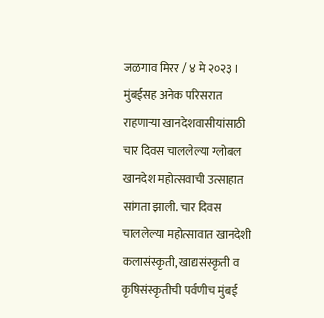जळगाव मिरर / ४ मे २०२३ ।
मुंबईसह अनेक परिसरात राहणाऱ्या खानदेशवासीयांसाठी चार दिवस चाललेल्या ग्लोबल खानदेश महोत्सवाची उत्साहात सांगता झाली. चार दिवस चाललेल्या महोत्सावात खानदेशी कलासंस्कृती, खाद्यसंस्कृती व कृषिसंस्कृतीची पर्वणीच मुंबई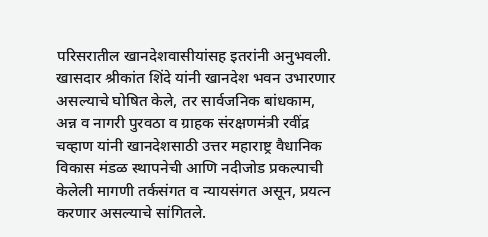परिसरातील खानदेशवासीयांसह इतरांनी अनुभवली.
खासदार श्रीकांत शिंदे यांनी खानदेश भवन उभारणार असल्याचे घोषित केले, तर सार्वजनिक बांधकाम, अन्न व नागरी पुरवठा व ग्राहक संरक्षणमंत्री रवींद्र चव्हाण यांनी खानदेशसाठी उत्तर महाराष्ट्र वैधानिक विकास मंडळ स्थापनेची आणि नदीजोड प्रकल्पाची केलेली मागणी तर्कसंगत व न्यायसंगत असून, प्रयत्न करणार असल्याचे सांगितले.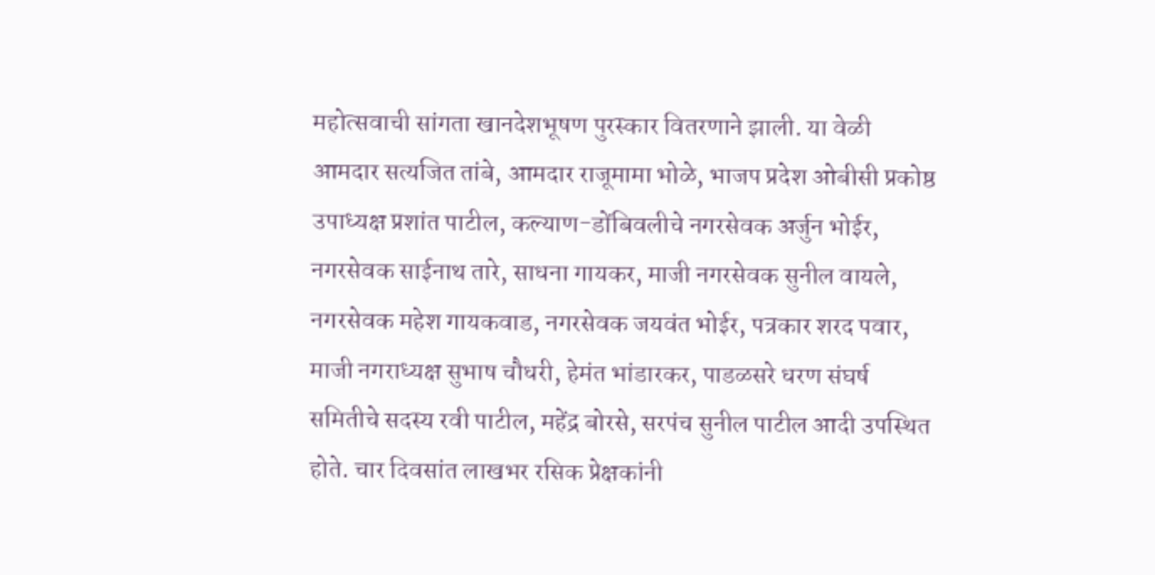महोत्सवाची सांगता खानदेशभूषण पुरस्कार वितरणाने झाली. या वेळी आमदार सत्यजित तांबे, आमदार राजूमामा भोळे, भाजप प्रदेश ओबीसी प्रकोष्ठ उपाध्यक्ष प्रशांत पाटील, कल्याण-डोंबिवलीचे नगरसेवक अर्जुन भोईर, नगरसेवक साईनाथ तारे, साधना गायकर, माजी नगरसेवक सुनील वायले, नगरसेवक महेश गायकवाड, नगरसेवक जयवंत भोईर, पत्रकार शरद पवार, माजी नगराध्यक्ष सुभाष चौधरी, हेमंत भांडारकर, पाडळसरे धरण संघर्ष समितीचे सदस्य रवी पाटील, महेंद्र बोरसे, सरपंच सुनील पाटील आदी उपस्थित होते. चार दिवसांत लाखभर रसिक प्रेक्षकांनी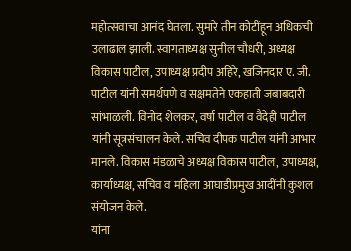महोत्सवाचा आनंद घेतला. सुमारे तीन कोटींहून अधिकची उलाढाल झाली. स्वागताध्यक्ष सुनील चौधरी, अध्यक्ष विकास पाटील, उपाध्यक्ष प्रदीप अहिरे, खजिनदार ए. जी. पाटील यांनी समर्थपणे व सक्षमतेने एकहाती जबाबदारी सांभाळली. विनोद शेलकर, वर्षा पाटील व वैदेही पाटील यांनी सूत्रसंचालन केले. सचिव दीपक पाटील यांनी आभार मानले. विकास मंडळाचे अध्यक्ष विकास पाटील, उपाध्यक्ष, कार्याध्यक्ष, सचिव व महिला आघाडीप्रमुख आदींनी कुशल संयोजन केले.
यांना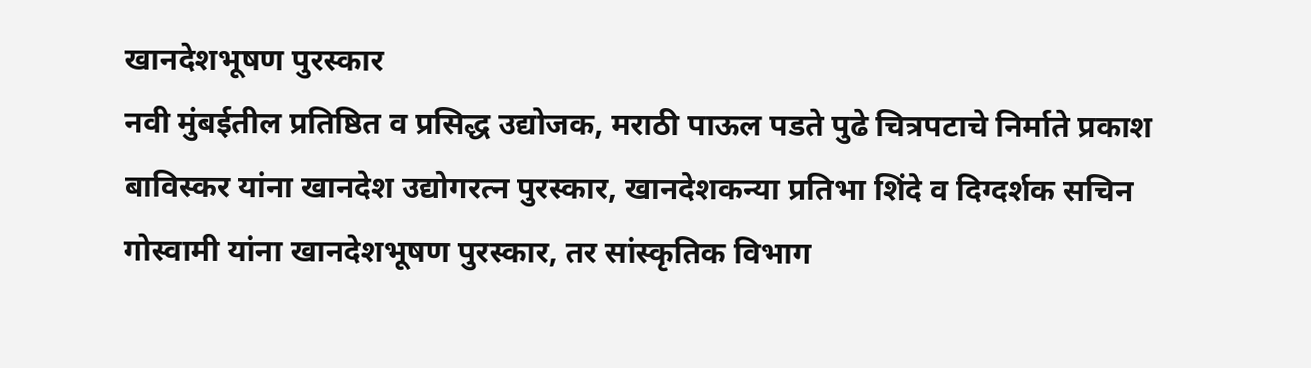खानदेशभूषण पुरस्कार
नवी मुंबईतील प्रतिष्ठित व प्रसिद्ध उद्योजक, मराठी पाऊल पडते पुढे चित्रपटाचे निर्माते प्रकाश बाविस्कर यांना खानदेश उद्योगरत्न पुरस्कार, खानदेशकन्या प्रतिभा शिंदे व दिग्दर्शक सचिन गोस्वामी यांना खानदेशभूषण पुरस्कार, तर सांस्कृतिक विभाग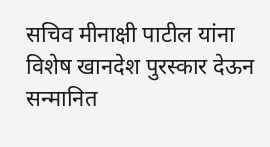सचिव मीनाक्षी पाटील यांना विशेष खानदेश पुरस्कार देऊन सन्मानित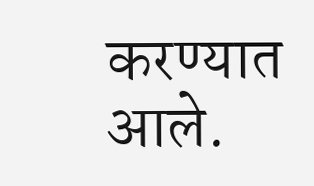करण्यात आले.